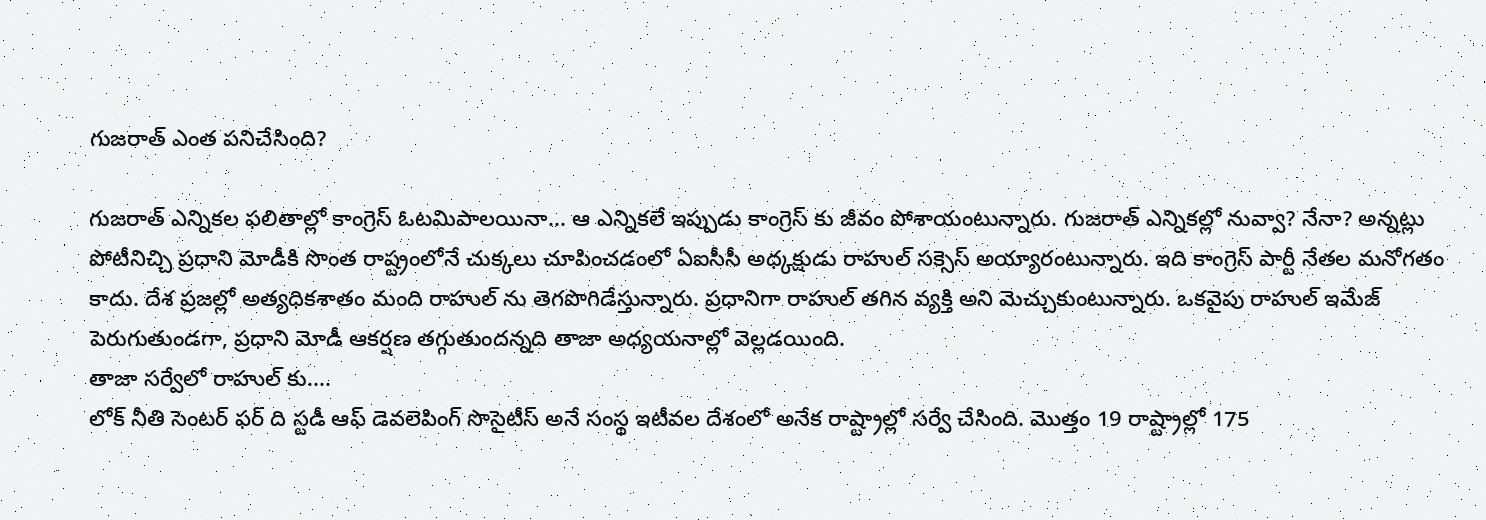గుజరాత్ ఎంత పనిచేసింది?

గుజరాత్ ఎన్నికల ఫలితాల్లో కాంగ్రెస్ ఓటమిపాలయినా... ఆ ఎన్నికలే ఇప్పుడు కాంగ్రెస్ కు జీవం పోశాయంటున్నారు. గుజరాత్ ఎన్నికల్లో నువ్వా? నేనా? అన్నట్లు పోటీనిచ్చి ప్రధాని మోడీకి సొంత రాష్ట్రంలోనే చుక్కలు చూపించడంలో ఏఐసీసీ అధ్కక్షుడు రాహుల్ సక్సెస్ అయ్యారంటున్నారు. ఇది కాంగ్రెస్ పార్టీ నేతల మనోగతం కాదు. దేశ ప్రజల్లో అత్యధికశాతం మంది రాహుల్ ను తెగపొగిడేస్తున్నారు. ప్రధానిగా రాహుల్ తగిన వ్యక్తి అని మెచ్చుకుంటున్నారు. ఒకవైపు రాహుల్ ఇమేజ్ పెరుగుతుండగా, ప్రధాని మోడీ ఆకర్షణ తగ్గుతుందన్నది తాజా అధ్యయనాల్లో వెల్లడయింది.
తాజా సర్వేలో రాహుల్ కు....
లోక్ నీతి సెంటర్ ఫర్ ది స్టడీ ఆఫ్ డెవలెపింగ్ సొసైటీస్ అనే సంస్థ ఇటీవల దేశంలో అనేక రాష్ట్రాల్లో సర్వే చేసింది. మొత్తం 19 రాష్ట్రాల్లో 175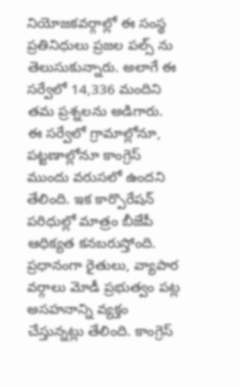నియోజకవర్గాల్లో ఈ సంస్థ ప్రతినిధులు ప్రజల పల్స్ ను తెలుసుకున్నారు. అలాగే ఈ సర్వేలో 14,336 మందిని తమ ప్రశ్నలను అడిగారు. ఈ సర్వేలో గ్రామాల్లోనూ, పట్టణాల్లోనూ కాంగ్రెస్ ముందు వరుసలో ఉందని తేలింది. ఇక కార్పొరేషన్ పరిధుల్లో మాత్రం బీజేపీ ఆధిక్యత కనబరుస్తోంది. ప్రధానంగా రైతులు, వ్యాపార వర్గాలు మోడీ ప్రభుత్వం పట్ల అసహనాన్ని వ్యక్తం చేస్తున్నట్లు తేలింది. కాంగ్రెస్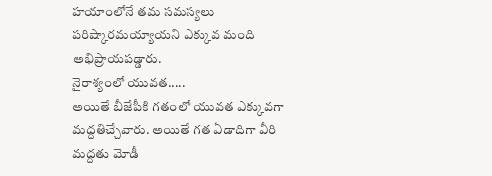హయాంలోనే తమ సమస్యలు పరిష్కారమయ్యాయని ఎక్కువ మంది అభిప్రాయపడ్డారు.
నైరాశ్యంలో యువత.....
అయితే బీజేపీకి గతంలో యువత ఎక్కువగా మద్దతిచ్చేవారు. అయితే గత ఏడాదిగా వీరి మద్దతు మోడీ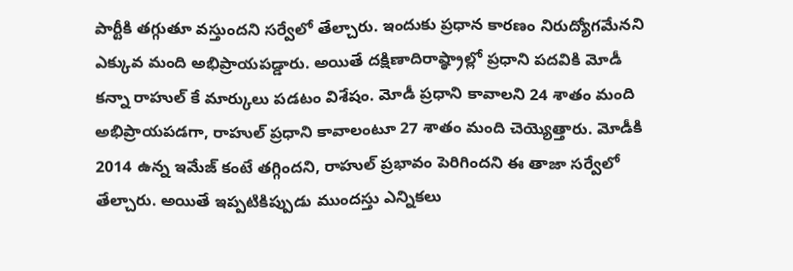పార్టీకి తగ్గుతూ వస్తుందని సర్వేలో తేల్చారు. ఇందుకు ప్రధాన కారణం నిరుద్యోగమేనని ఎక్కువ మంది అభిప్రాయపడ్డారు. అయితే దక్షిణాదిరాష్ఠ్రాల్లో ప్రధాని పదవికి మోడీ కన్నా రాహుల్ కే మార్కులు పడటం విశేషం. మోడీ ప్రధాని కావాలని 24 శాతం మంది అభిప్రాయపడగా, రాహుల్ ప్రధాని కావాలంటూ 27 శాతం మంది చెయ్యెత్తారు. మోడీకి 2014 ఉన్న ఇమేజ్ కంటే తగ్గిందని, రాహుల్ ప్రభావం పెరిగిందని ఈ తాజా సర్వేలో తేల్చారు. అయితే ఇప్పటికిప్పుడు ముందస్తు ఎన్నికలు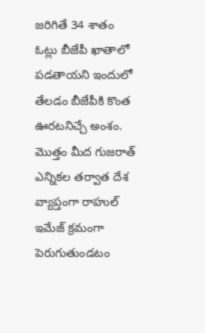జరిగితే 34 శాతం ఓట్లు బీజేపీ ఖాతాలో పడతాయని ఇందులో తేలడం బీజేపీకి కొంత ఊరటనిచ్చే అంశం. మొత్తం మీద గుజరాత్ ఎన్నికల తర్వాత దేశ వ్యాప్తంగా రాహుల్ ఇమేజ్ క్రమంగా పెరుగుతుండటం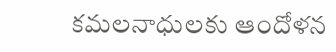కమలనాధులకు ఆందోళన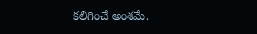కలిగించే అంశమే.